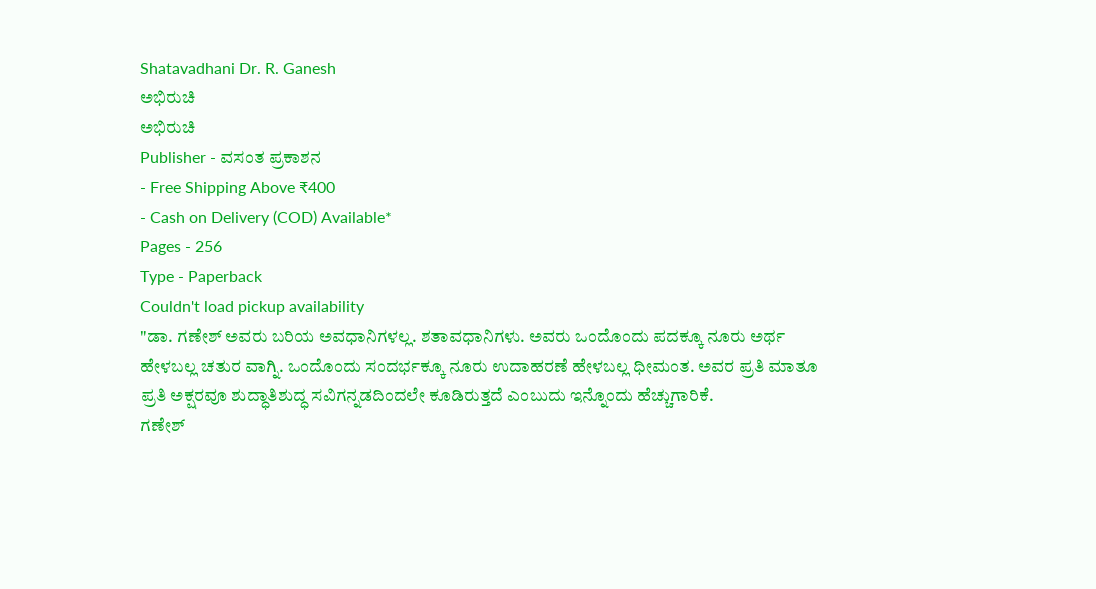Shatavadhani Dr. R. Ganesh
ಅಭಿರುಚಿ
ಅಭಿರುಚಿ
Publisher - ವಸಂತ ಪ್ರಕಾಶನ
- Free Shipping Above ₹400
- Cash on Delivery (COD) Available*
Pages - 256
Type - Paperback
Couldn't load pickup availability
"ಡಾ. ಗಣೇಶ್ ಅವರು ಬರಿಯ ಅವಧಾನಿಗಳಲ್ಲ. ಶತಾವಧಾನಿಗಳು. ಅವರು ಒಂದೊಂದು ಪದಕ್ಕೂ ನೂರು ಅರ್ಥ ಹೇಳಬಲ್ಲ ಚತುರ ವಾಗ್ನಿ. ಒಂದೊಂದು ಸಂದರ್ಭಕ್ಕೂ ನೂರು ಉದಾಹರಣೆ ಹೇಳಬಲ್ಲ ಧೀಮಂತ. ಅವರ ಪ್ರತಿ ಮಾತೂ ಪ್ರತಿ ಅಕ್ಷರವೂ ಶುದ್ಧಾತಿಶುದ್ಧ ಸವಿಗನ್ನಡದಿಂದಲೇ ಕೂಡಿರುತ್ತದೆ ಎಂಬುದು ಇನ್ನೊಂದು ಹೆಚ್ಚುಗಾರಿಕೆ.
ಗಣೇಶ್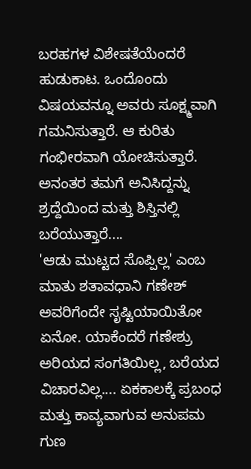ಬರಹಗಳ ವಿಶೇಷತೆಯೆಂದರೆ ಹುಡುಕಾಟ. ಒಂದೊಂದು ವಿಷಯವನ್ನೂ ಅವರು ಸೂಕ್ಷ್ಮವಾಗಿ ಗಮನಿಸುತ್ತಾರೆ. ಆ ಕುರಿತು ಗಂಭೀರವಾಗಿ ಯೋಚಿಸುತ್ತಾರೆ. ಅನಂತರ ತಮಗೆ ಅನಿಸಿದ್ದನ್ನು ಶ್ರದ್ದೆಯಿಂದ ಮತ್ತು ಶಿಸ್ತಿನಲ್ಲಿ ಬರೆಯುತ್ತಾರೆ....
'ಆಡು ಮುಟ್ಟದ ಸೊಪ್ಪಿಲ್ಲ' ಎಂಬ ಮಾತು ಶತಾವಧಾನಿ ಗಣೇಶ್ ಅವರಿಗೆಂದೇ ಸೃಷ್ಟಿಯಾಯಿತೋ ಏನೋ. ಯಾಕೆಂದರೆ ಗಣೇಶ್ರು ಅರಿಯದ ಸಂಗತಿಯಿಲ್ಲ, ಬರೆಯದ ವಿಚಾರವಿಲ್ಲ.... ಏಕಕಾಲಕ್ಕೆ ಪ್ರಬಂಧ ಮತ್ತು ಕಾವ್ಯವಾಗುವ ಅನುಪಮ ಗುಣ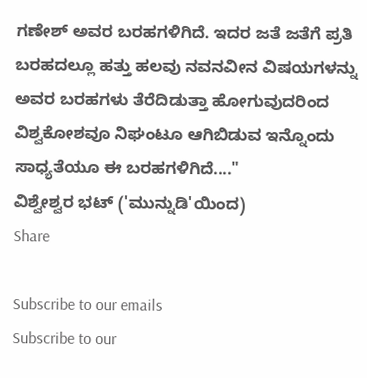ಗಣೇಶ್ ಅವರ ಬರಹಗಳಿಗಿದೆ. ಇದರ ಜತೆ ಜತೆಗೆ ಪ್ರತಿ ಬರಹದಲ್ಲೂ ಹತ್ತು ಹಲವು ನವನವೀನ ವಿಷಯಗಳನ್ನು ಅವರ ಬರಹಗಳು ತೆರೆದಿಡುತ್ತಾ ಹೋಗುವುದರಿಂದ ವಿಶ್ವಕೋಶವೂ ನಿಘಂಟೂ ಆಗಿಬಿಡುವ ಇನ್ನೊಂದು ಸಾಧ್ಯತೆಯೂ ಈ ಬರಹಗಳಿಗಿದೆ...."
ವಿಶ್ವೇಶ್ವರ ಭಟ್ ('ಮುನ್ನುಡಿ'ಯಿಂದ)
Share

Subscribe to our emails
Subscribe to our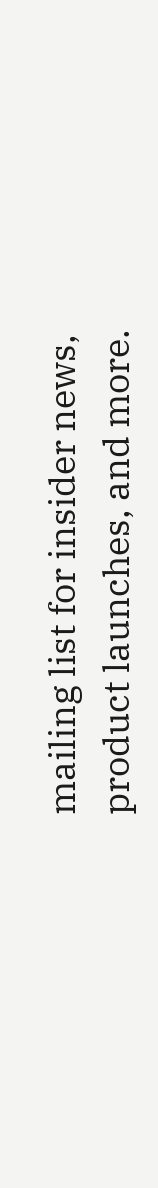mailing list for insider news, product launches, and more.